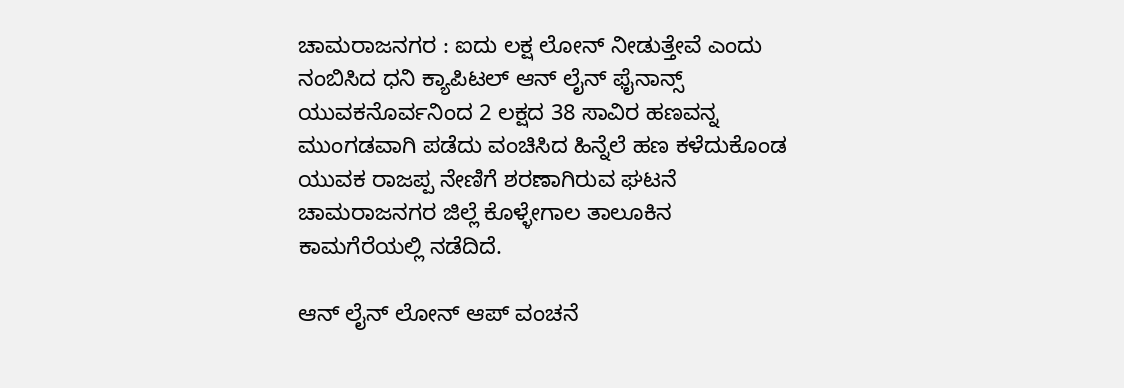ಚಾಮರಾಜನಗರ : ಐದು ಲಕ್ಷ ಲೋನ್ ನೀಡುತ್ತೇವೆ ಎಂದು ನಂಬಿಸಿದ ಧನಿ ಕ್ಯಾಪಿಟಲ್ ಆನ್ ಲೈನ್ ಫೈನಾನ್ಸ್ ಯುವಕನೊರ್ವನಿಂದ 2 ಲಕ್ಷದ 38 ಸಾವಿರ ಹಣವನ್ನ ಮುಂಗಡವಾಗಿ ಪಡೆದು ವಂಚಿಸಿದ ಹಿನ್ನೆಲೆ ಹಣ ಕಳೆದುಕೊಂಡ ಯುವಕ ರಾಜಪ್ಪ ನೇಣಿಗೆ ಶರಣಾಗಿರುವ ಘಟನೆ ಚಾಮರಾಜನಗರ ಜಿಲ್ಲೆ ಕೊಳ್ಳೇಗಾಲ ತಾಲೂಕಿನ ಕಾಮಗೆರೆಯಲ್ಲಿ ನಡೆದಿದೆ.

ಆನ್ ಲೈನ್ ಲೋನ್ ಆಪ್ ವಂಚನೆ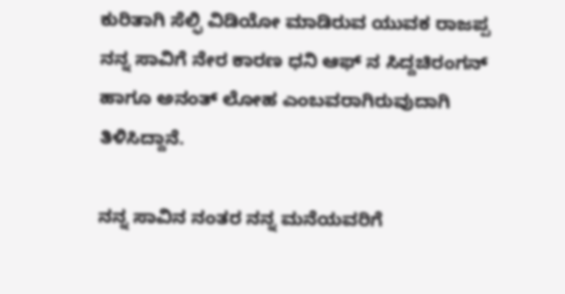ಕುರಿತಾಗಿ ಸೆಲ್ಫಿ ವಿಡಿಯೋ ಮಾಡಿರುವ ಯುವಕ ರಾಜಪ್ಪ ನನ್ನ ಸಾವಿಗೆ ನೇರ ಕಾರಣ ಧನಿ ಆಫ್ ನ ಸಿದ್ದಚಿರಂಗನ್ ಹಾಗೂ ಅನಂತ್ ಲೋಹ ಎಂಬವರಾಗಿರುವುದಾಗಿ ತಿಳಿಸಿದ್ದಾನೆ.

ನನ್ನ ಸಾವಿನ ನಂತರ ನನ್ನ ಮನೆಯವರಿಗೆ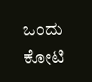ಒಂದು ಕೋಟಿ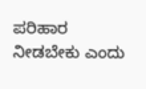ಪರಿಹಾರ ನೀಡಬೇಕು ಎಂದು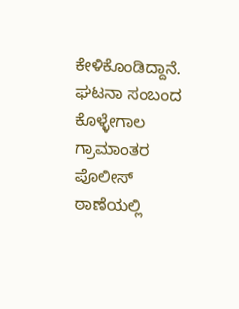ಕೇಳಿಕೊಂಡಿದ್ದಾನೆ. ಘಟನಾ ಸಂಬಂದ ಕೊಳ್ಳೇಗಾಲ ಗ್ರಾಮಾಂತರ ಪೊಲೀಸ್ ಠಾಣೆಯಲ್ಲಿ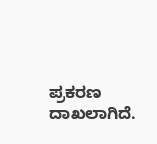ಪ್ರಕರಣ ದಾಖಲಾಗಿದೆ.